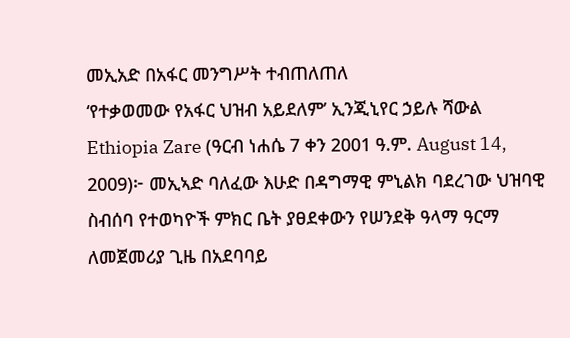መኢአድ በአፋር መንግሥት ተብጠለጠለ
‘የተቃወመው የአፋር ህዝብ አይደለም’ ኢንጂኒየር ኃይሉ ሻውል
Ethiopia Zare (ዓርብ ነሐሴ 7 ቀን 2001 ዓ.ም. August 14, 2009)፦ መኢኣድ ባለፈው እሁድ በዳግማዊ ምኒልክ ባደረገው ህዝባዊ ስብሰባ የተወካዮች ምክር ቤት ያፀደቀውን የሠንደቅ ዓላማ ዓርማ ለመጀመሪያ ጊዜ በአደባባይ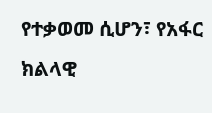የተቃወመ ሲሆን፣ የአፋር ክልላዊ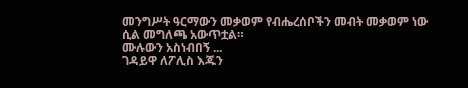መንግሥት ዓርማውን መቃወም የብሔረሰቦችን መብት መቃወም ነው ሲል መግለጫ አውጥቷል።
ሙሉውን አስነብበኝ ...
ገዳይዋ ለፖሊስ እጁን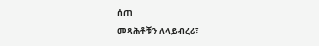ሰጠ
መጻሕቶቹን ለላይብረሪ፣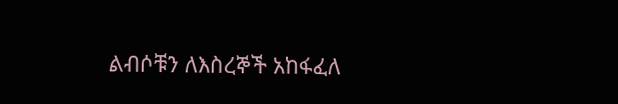ልብሶቹን ለእስረኞች አከፋፈለ